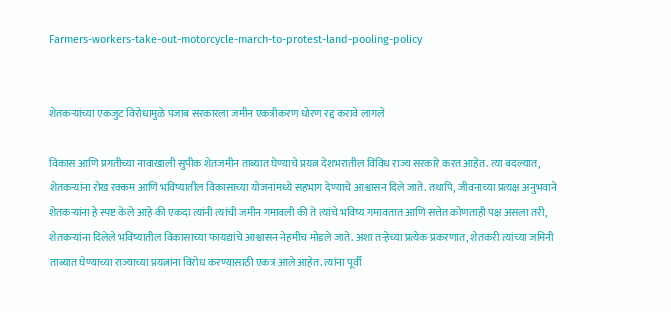Farmers-workers-take-out-motorcycle-march-to-protest-land-pooling-policy


शेतकऱ्यांच्या एकजुट विरोधामुळे पंजाब सरकारला जमीन एकत्रीकरण धोरण रद्द करावे लागले

विकास आणि प्रगतीच्या नावाखाली सुपीक शेतजमीन ताब्यात घेण्याचे प्रयत्न देशभरातील विविध राज्य सरकारे करत आहेत. त्या बदल्यात, शेतकऱ्यांना रोख रक्कम आणि भविष्यातील विकासाच्या योजनांमध्ये सहभाग देण्याचे आश्वासन दिले जाते. तथापि, जीवनाच्या प्रत्यक्ष अनुभवाने शेतकऱ्यांना हे स्पष्ट केले आहे की एकदा त्यांनी त्यांची जमीन गमावली की ते त्यांचे भविष्य गमावतात आणि सत्तेत कोणताही पक्ष असला तरी, शेतकऱ्यांना दिलेले भविष्यातील विकासाच्या फायद्यांचे आश्वासन नेहमीच मोडले जाते. अशा तऱ्हेच्या प्रत्येक प्रकरणात, शेतकरी त्यांच्या जमिनी ताब्यात घेण्याच्या राज्याच्या प्रयत्नांना विरोध करण्यासाठी एकत्र आले आहेत. त्यांना पूर्वी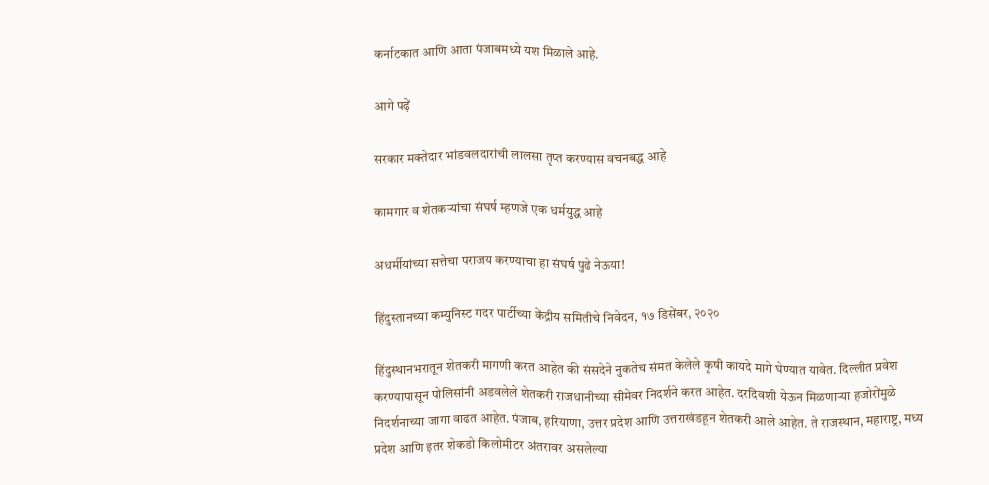कर्नाटकात आणि आता पंजाबमध्ये यश मिळाले आहे.

आगे पढ़ें

सरकार मक्तेदार भांडवलदारांची लालसा तृप्त करण्यास वचनबद्ध आहे

कामगार व शेतकऱ्यांचा संघर्ष म्हणजे एक धर्मयुद्ध आहे

अधर्मीयांच्या सत्तेचा पराजय करण्याचा हा संघर्ष पुढे नेऊया!

हिंदुस्तानच्या कम्युनिस्ट गदर पार्टीच्या केंद्रीय समितीचे निवेदन, १७ डिसेंबर, २०२०

हिंदुस्थानभरातून शेतकरी मागणी करत आहेत की संसदेने नुकतेच संमत केलेले कृषी कायदे मागे घेण्यात यावेत. दिल्लीत प्रवेश करण्यापासून पोलिसांनी अडवलेले शेतकरी राजधानीच्या सीमेवर निदर्शने करत आहेत. दरदिवशी येऊन मिळणाऱ्या हजोरोंमुळे निदर्शनाच्या जागा वाढत आहेत. पंजाब, हरियाणा, उत्तर प्रदेश आणि उत्तराखंडहून शेतकरी आले आहेत. ते राजस्थान, महाराष्ट्र, मध्य प्रदेश आणि इतर शेकडो किलोमीटर अंतरावर असलेल्या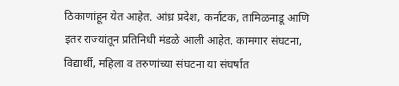ठिकाणांहून येत आहेत. आंध्र प्रदेश, कर्नाटक, तामिळनाडू आणि इतर राज्यांतून प्रतिनिधी मंडळे आली आहेत. कामगार संघटना, विद्यार्थी, महिला व तरुणांच्या संघटना या संघर्षात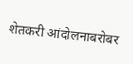शेतकरी आंदोलनाबरोबर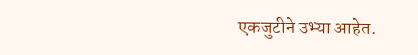एकजुटीने उभ्या आहेत.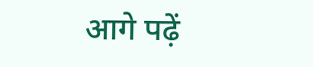आगे पढ़ें